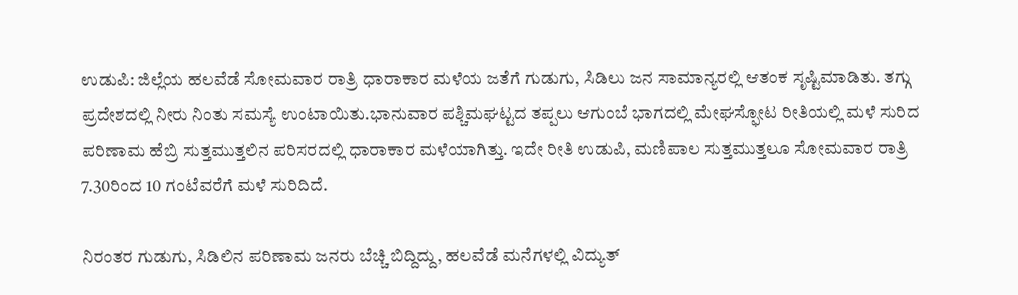ಉಡುಪಿ: ಜಿಲ್ಲೆಯ ಹಲವೆಡೆ ಸೋಮವಾರ ರಾತ್ರಿ ಧಾರಾಕಾರ ಮಳೆಯ ಜತೆಗೆ ಗುಡುಗು, ಸಿಡಿಲು ಜನ ಸಾಮಾನ್ಯರಲ್ಲಿ ಆತಂಕ ಸೃಷ್ಟಿಮಾಡಿತು. ತಗ್ಗು ಪ್ರದೇಶದಲ್ಲಿ ನೀರು ನಿಂತು ಸಮಸ್ಯೆ ಉಂಟಾಯಿತು.ಭಾನುವಾರ ಪಶ್ಚಿಮಘಟ್ಟದ ತಪ್ಪಲು ಆಗುಂಬೆ ಭಾಗದಲ್ಲಿ ಮೇಘಸ್ಫೋಟ ರೀತಿಯಲ್ಲಿ ಮಳೆ ಸುರಿದ ಪರಿಣಾಮ ಹೆಬ್ರಿ ಸುತ್ತಮುತ್ತಲಿನ ಪರಿಸರದಲ್ಲಿ ಧಾರಾಕಾರ ಮಳೆಯಾಗಿತ್ತು. ಇದೇ ರೀತಿ ಉಡುಪಿ, ಮಣಿಪಾಲ ಸುತ್ತಮುತ್ತಲೂ ಸೋಮವಾರ ರಾತ್ರಿ 7.30ರಿಂದ 10 ಗಂಟೆವರೆಗೆ ಮಳೆ ಸುರಿದಿದೆ.

ನಿರಂತರ ಗುಡುಗು, ಸಿಡಿಲಿನ ಪರಿಣಾಮ ಜನರು ಬೆಚ್ಚಿ ಬಿದ್ದಿದ್ದು, ಹಲವೆಡೆ ಮನೆಗಳಲ್ಲಿ ವಿದ್ಯುತ್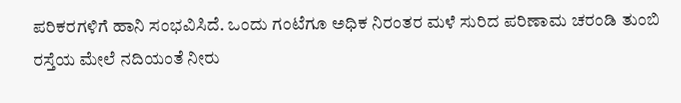ಪರಿಕರಗಳಿಗೆ ಹಾನಿ ಸಂಭವಿಸಿದೆ. ಒಂದು ಗಂಟೆಗೂ ಅಧಿಕ ನಿರಂತರ ಮಳೆ ಸುರಿದ ಪರಿಣಾಮ ಚರಂಡಿ ತುಂಬಿ ರಸ್ತೆಯ ಮೇಲೆ ನದಿಯಂತೆ ನೀರು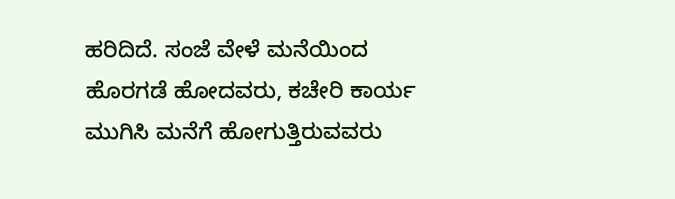ಹರಿದಿದೆ. ಸಂಜೆ ವೇಳೆ ಮನೆಯಿಂದ ಹೊರಗಡೆ ಹೋದವರು, ಕಚೇರಿ ಕಾರ್ಯ ಮುಗಿಸಿ ಮನೆಗೆ ಹೋಗುತ್ತಿರುವವರು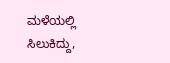ಮಳೆಯಲ್ಲಿ ಸಿಲುಕಿದ್ದು,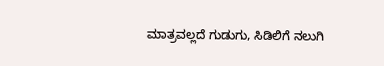ಮಾತ್ರವಲ್ಲದೆ ಗುಡುಗು, ಸಿಡಿಲಿಗೆ ನಲುಗಿ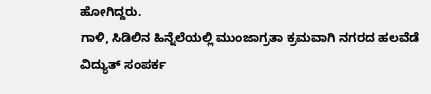ಹೋಗಿದ್ದರು.
ಗಾಳಿ, ಸಿಡಿಲಿನ ಹಿನ್ನೆಲೆಯಲ್ಲಿ ಮುಂಜಾಗ್ರತಾ ಕ್ರಮವಾಗಿ ನಗರದ ಹಲವೆಡೆ ವಿದ್ಯುತ್ ಸಂಪರ್ಕ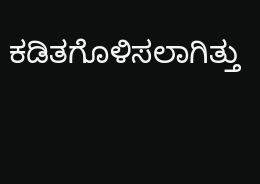ಕಡಿತಗೊಳಿಸಲಾಗಿತ್ತು